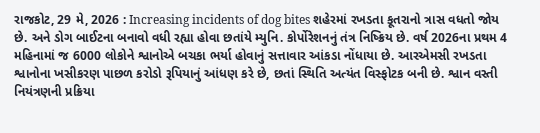રાજકોટ, 29 મે, 2026 : Increasing incidents of dog bites શહેરમાં રખડતા કૂતરાનો ત્રાસ વધતો જોય છે. અને ડોગ બાઈટના બનાવો વધી રહ્યા હોવા છતાંયે મ્યુનિ. કોર્પોરેશનનું તંત્ર નિષ્ક્રિય છે. વર્ષ 2026ના પ્રથમ 4 મહિનામાં જ 6000 લોકોને શ્વાનોએ બચકા ભર્યા હોવાનું સત્તાવાર આંકડા નોંધાયા છે. આરએમસી રખડતા શ્વાનોના ખસીકરણ પાછળ કરોડો રૂપિયાનું આંધણ કરે છે, છતાં સ્થિતિ અત્યંત વિસ્ફોટક બની છે. શ્વાન વસ્તી નિયંત્રણની પ્રક્રિયા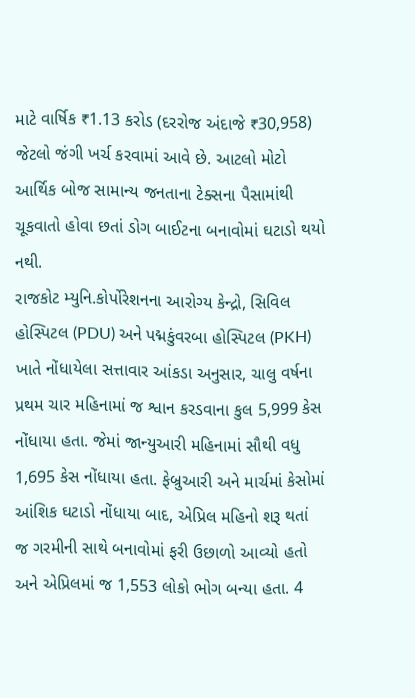માટે વાર્ષિક ₹1.13 કરોડ (દરરોજ અંદાજે ₹30,958) જેટલો જંગી ખર્ચ કરવામાં આવે છે. આટલો મોટો આર્થિક બોજ સામાન્ય જનતાના ટેક્સના પૈસામાંથી ચૂકવાતો હોવા છતાં ડોગ બાઈટના બનાવોમાં ઘટાડો થયો નથી.
રાજકોટ મ્યુનિ.કોર્પોરેશનના આરોગ્ય કેન્દ્રો, સિવિલ હોસ્પિટલ (PDU) અને પદ્મકુંવરબા હોસ્પિટલ (PKH) ખાતે નોંધાયેલા સત્તાવાર આંકડા અનુસાર, ચાલુ વર્ષના પ્રથમ ચાર મહિનામાં જ શ્વાન કરડવાના કુલ 5,999 કેસ નોંધાયા હતા. જેમાં જાન્યુઆરી મહિનામાં સૌથી વધુ 1,695 કેસ નોંધાયા હતા. ફેબ્રુઆરી અને માર્ચમાં કેસોમાં આંશિક ઘટાડો નોંધાયા બાદ, એપ્રિલ મહિનો શરૂ થતાં જ ગરમીની સાથે બનાવોમાં ફરી ઉછાળો આવ્યો હતો અને એપ્રિલમાં જ 1,553 લોકો ભોગ બન્યા હતા. 4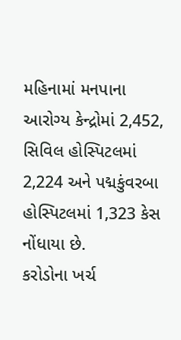મહિનામાં મનપાના આરોગ્ય કેન્દ્રોમાં 2,452, સિવિલ હોસ્પિટલમાં 2,224 અને પદ્મકુંવરબા હોસ્પિટલમાં 1,323 કેસ નોંધાયા છે.
કરોડોના ખર્ચ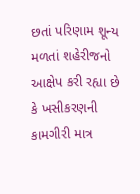છતાં પરિણામ શૂન્ય મળતાં શહેરીજનો આક્ષેપ કરી રહ્યા છે કે ખસીકરણની કામગીરી માત્ર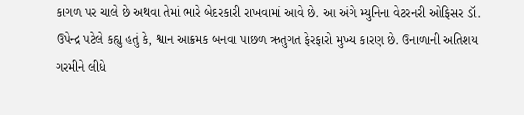કાગળ પર ચાલે છે અથવા તેમાં ભારે બેદરકારી રાખવામાં આવે છે. આ અંગે મ્યુનિના વેટરનરી ઓફિસર ડૉ. ઉપેન્દ્ર પટેલે કહ્યુ હતું કે, શ્વાન આક્રમક બનવા પાછળ ઋતુગત ફેરફારો મુખ્ય કારણ છે. ઉનાળાની અતિશય ગરમીને લીધે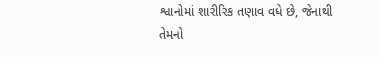શ્વાનોમાં શારીરિક તણાવ વધે છે, જેનાથી તેમનો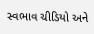સ્વભાવ ચીડિયો અને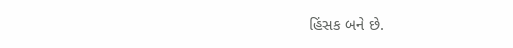હિંસક બને છે.